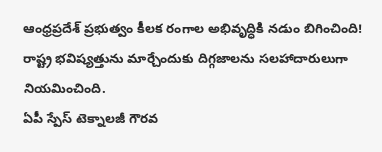ఆంధ్రప్రదేశ్ ప్రభుత్వం కీలక రంగాల అభివృద్ధికి నడుం బిగించింది! రాష్ట్ర భవిష్యత్తును మార్చేందుకు దిగ్గజాలను సలహాదారులుగా నియమించింది.
ఏపీ స్పేస్ టెక్నాలజీ గౌరవ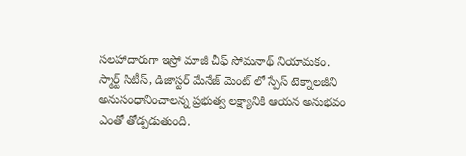సలహాదారుగా ఇస్రో మాజీ చీఫ్ సోమనాథ్ నియామకం.
స్మార్ట్ సిటీస్, డిజాస్టర్ మేనేజ్ మెంట్ లో స్పేస్ టెక్నాలజీని అనుసంధానించాలన్న ప్రభుత్వ లక్ష్యానికి ఆయన అనుభవం ఎంతో తోడ్పడుతుంది.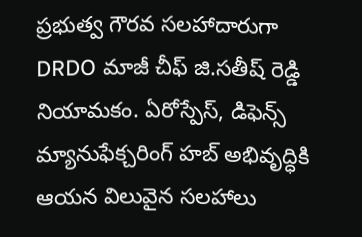ప్రభుత్వ గౌరవ సలహాదారుగా DRDO మాజీ చీఫ్ జి.సతీష్ రెడ్డి నియామకం. ఏరోస్పేస్, డిఫెన్స్ మ్యానుఫేక్చరింగ్ హబ్ అభివృద్ధికి ఆయన విలువైన సలహాలు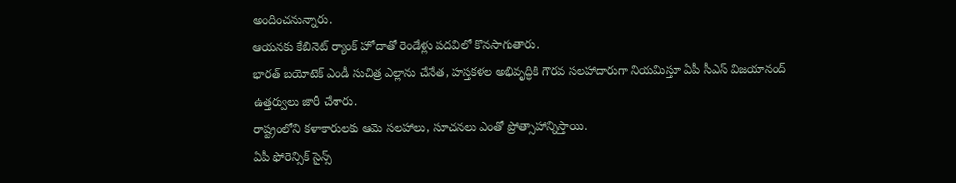అందించనున్నారు.
ఆయనకు కేబినెట్ ర్యాంక్ హోదాతో రెండేళ్లు పదవిలో కొనసాగుతారు.
భారత్ బయోటెక్ ఎండీ సుచిత్ర ఎల్లాను చేనేత, హస్తకళల అభివృద్ధికి గౌరవ సలహాదారుగా నియమిస్తూ ఏపీ సీఎస్ విజయానంద్ ఉత్తర్వులు జారీ చేశారు.
రాష్ట్రంలోని కళాకారులకు ఆమె సలహాలు, సూచనలు ఎంతో ప్రోత్సాహాన్నిస్తాయి.
ఏపీ ఫోరెన్సిక్ సైన్స్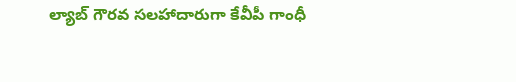ల్యాబ్ గౌరవ సలహాదారుగా కేవీపీ గాంధీ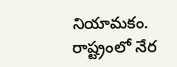నియామకం. రాష్ట్రంలో నేర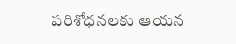పరిశోధనలకు ఆయన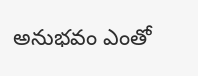అనుభవం ఎంతో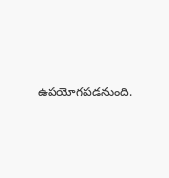ఉపయోగపడనుంది.